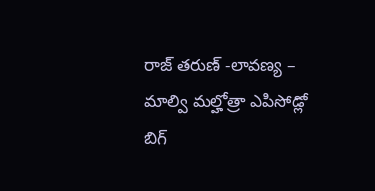రాజ్ తరుణ్ -లావణ్య – మాల్వి మల్హోత్రా ఎపిసోడ్లో బిగ్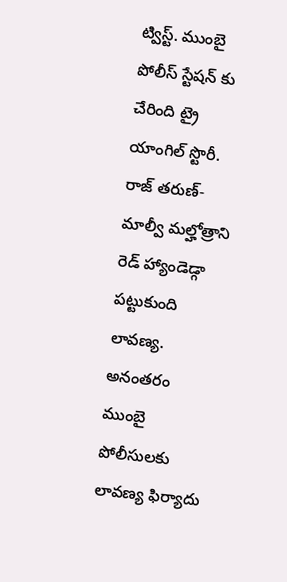ట్విస్ట్. ముంబై పోలీస్ స్టేషన్ కు చేరింది ట్రై యాంగిల్ స్టొరీ. రాజ్ తరుణ్- మాల్వీ మల్హోత్రాని రెడ్ హ్యాండెడ్గా పట్టుకుంది లావణ్య. అనంతరం ముంబై పోలీసులకు లావణ్య ఫిర్యాదు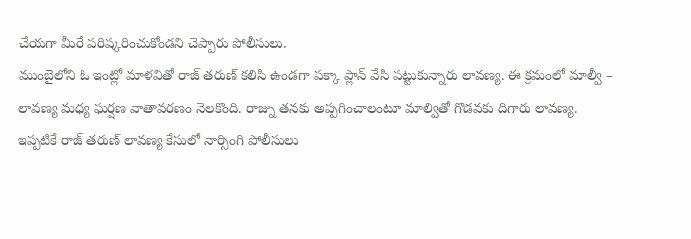చేయగా మీరే పరిష్కరించుకోండని చెప్పారు పోలీసులు.
ముంబైలోని ఓ ఇంట్లో మాళవితో రాజ్ తరుణ్ కలిసి ఉండగా పక్కా ప్లాన్ వేసి పట్టుకున్నారు లావణ్య. ఈ క్రమంలో మాల్వీ – లావణ్య మధ్య ఘర్షణ వాతావరణం నెలకొంది. రాజ్ను తనకు అప్పగించాలంటూ మాల్వితో గొడవకు దిగారు లావణ్య.
ఇప్పటికే రాజ్ తరుణ్ లావణ్య కేసులో నార్సింగి పోలీసులు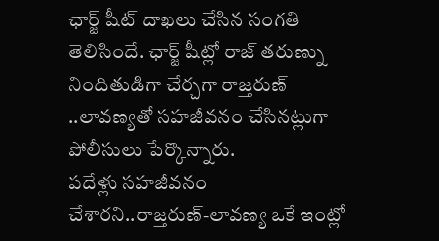ఛార్జ్ షీట్ దాఖలు చేసిన సంగతి తెలిసిందే. ఛార్జ్ షీట్లో రాజ్ తరుణ్ను నిందితుడిగా చేర్చగా రాజ్తరుణ్ ..లావణ్యతో సహజీవనం చేసినట్లుగా పోలీసులు పేర్కొన్నారు.
పదేళ్లు సహజీవనం చేశారని..రాజ్తరుణ్-లావణ్య ఒకే ఇంట్లో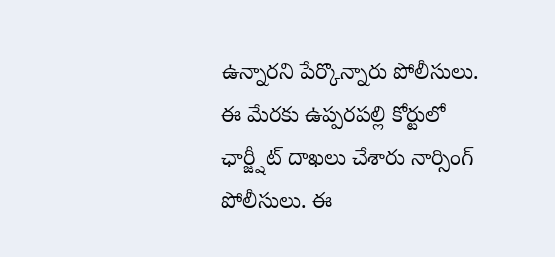ఉన్నారని పేర్కొన్నారు పోలీసులు. ఈ మేరకు ఉప్పరపల్లి కోర్టులో ఛార్జ్షీట్ దాఖలు చేశారు నార్సింగ్ పోలీసులు. ఈ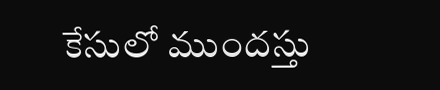కేసులో ముందస్తు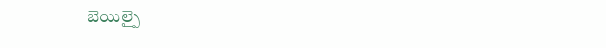బెయిల్పై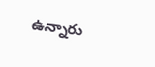ఉన్నారు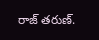రాజ్ తరుణ్.